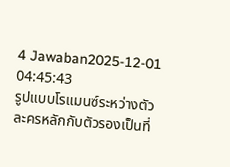4 Jawaban2025-12-01 04:45:43
รูปแบบโรแมนซ์ระหว่างตัวละครหลักกับตัวรองเป็นที่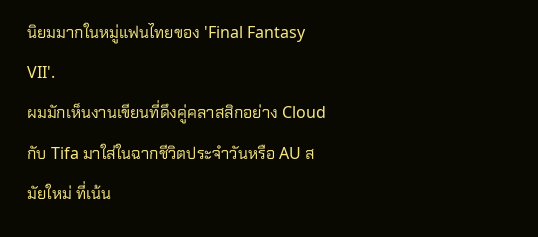นิยมมากในหมู่แฟนไทยของ 'Final Fantasy VII'.
ผมมักเห็นงานเขียนที่ดึงคู่คลาสสิกอย่าง Cloud กับ Tifa มาใส่ในฉากชีวิตประจำวันหรือ AU สมัยใหม่ ที่เน้น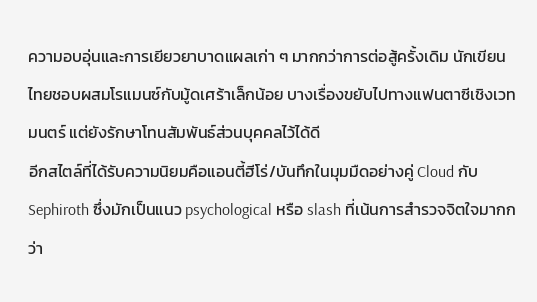ความอบอุ่นและการเยียวยาบาดแผลเก่า ๆ มากกว่าการต่อสู้ครั้งเดิม นักเขียนไทยชอบผสมโรแมนซ์กับมู้ดเศร้าเล็กน้อย บางเรื่องขยับไปทางแฟนตาซีเชิงเวทมนตร์ แต่ยังรักษาโทนสัมพันธ์ส่วนบุคคลไว้ได้ดี
อีกสไตล์ที่ได้รับความนิยมคือแอนตี้ฮีโร่/บันทึกในมุมมืดอย่างคู่ Cloud กับ Sephiroth ซึ่งมักเป็นแนว psychological หรือ slash ที่เน้นการสำรวจจิตใจมากกว่า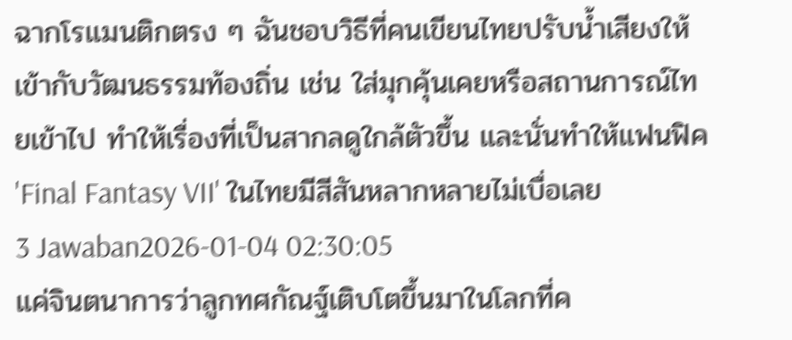ฉากโรแมนติกตรง ๆ ฉันชอบวิธีที่คนเขียนไทยปรับน้ำเสียงให้เข้ากับวัฒนธรรมท้องถิ่น เช่น ใส่มุกคุ้นเคยหรือสถานการณ์ไทยเข้าไป ทำให้เรื่องที่เป็นสากลดูใกล้ตัวขึ้น และนั่นทำให้แฟนฟิค 'Final Fantasy VII' ในไทยมีสีสันหลากหลายไม่เบื่อเลย
3 Jawaban2026-01-04 02:30:05
แค่จินตนาการว่าลูกทศกัณฐ์เติบโตขึ้นมาในโลกที่ค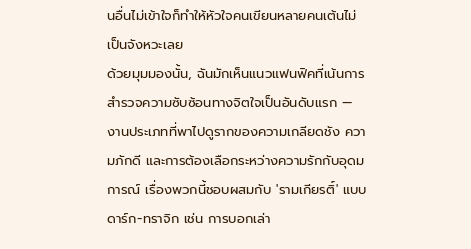นอื่นไม่เข้าใจก็ทำให้หัวใจคนเขียนหลายคนเต้นไม่เป็นจังหวะเลย
ด้วยมุมมองนั้น, ฉันมักเห็นแนวแฟนฟิคที่เน้นการสำรวจความซับซ้อนทางจิตใจเป็นอันดับแรก — งานประเภทที่พาไปดูรากของความเกลียดชัง ความภักดี และการต้องเลือกระหว่างความรักกับอุดมการณ์ เรื่องพวกนี้ชอบผสมกับ 'รามเกียรติ์' แบบดาร์ก-ทราจิก เช่น การบอกเล่า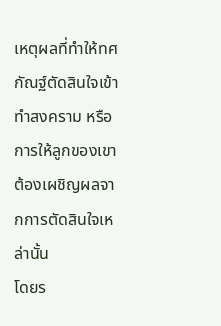เหตุผลที่ทำให้ทศกัณฐ์ตัดสินใจเข้าทำสงคราม หรือการให้ลูกของเขาต้องเผชิญผลจากการตัดสินใจเหล่านั้น
โดยร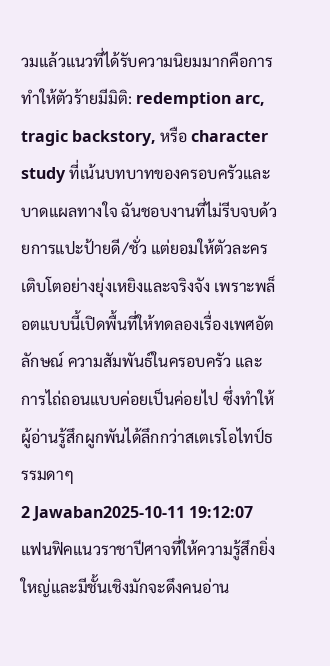วมแล้วแนวที่ได้รับความนิยมมากคือการทำให้ตัวร้ายมีมิติ: redemption arc, tragic backstory, หรือ character study ที่เน้นบทบาทของครอบครัวและบาดแผลทางใจ ฉันชอบงานที่ไม่รีบจบด้วยการแปะป้ายดี/ชั่ว แต่ยอมให้ตัวละครเติบโตอย่างยุ่งเหยิงและจริงจัง เพราะพล็อตแบบนี้เปิดพื้นที่ให้ทดลองเรื่องเพศอัตลักษณ์ ความสัมพันธ์ในครอบครัว และการไถ่ถอนแบบค่อยเป็นค่อยไป ซึ่งทำให้ผู้อ่านรู้สึกผูกพันได้ลึกกว่าสเตเรโอไทป์ธรรมดาๆ
2 Jawaban2025-10-11 19:12:07
แฟนฟิคแนวราชาปีศาจที่ให้ความรู้สึกยิ่งใหญ่และมีชั้นเชิงมักจะดึงคนอ่าน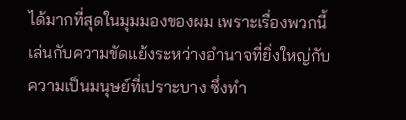ได้มากที่สุดในมุมมองของผม เพราะเรื่องพวกนี้เล่นกับความขัดแย้งระหว่างอำนาจที่ยิ่งใหญ่กับความเป็นมนุษย์ที่เปราะบาง ซึ่งทำ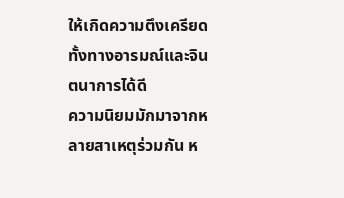ให้เกิดความตึงเครียดทั้งทางอารมณ์และจินตนาการได้ดี
ความนิยมมักมาจากหลายสาเหตุร่วมกัน ห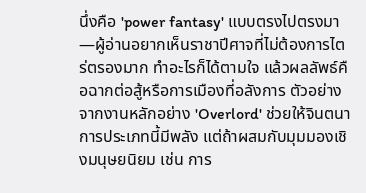นึ่งคือ 'power fantasy' แบบตรงไปตรงมา—ผู้อ่านอยากเห็นราชาปีศาจที่ไม่ต้องการไตร่ตรองมาก ทำอะไรก็ได้ตามใจ แล้วผลลัพธ์คือฉากต่อสู้หรือการเมืองที่อลังการ ตัวอย่างจากงานหลักอย่าง 'Overlord' ช่วยให้จินตนาการประเภทนี้มีพลัง แต่ถ้าผสมกับมุมมองเชิงมนุษยนิยม เช่น การ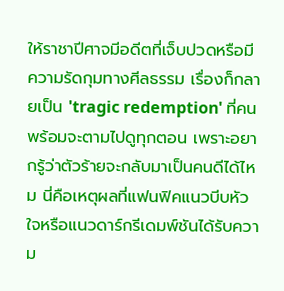ให้ราชาปีศาจมีอดีตที่เจ็บปวดหรือมีความรัดกุมทางศีลธรรม เรื่องก็กลายเป็น 'tragic redemption' ที่คนพร้อมจะตามไปดูทุกตอน เพราะอยากรู้ว่าตัวร้ายจะกลับมาเป็นคนดีได้ไหม นี่คือเหตุผลที่แฟนฟิคแนวบีบหัวใจหรือแนวดาร์กรีเดมพ์ชันได้รับความ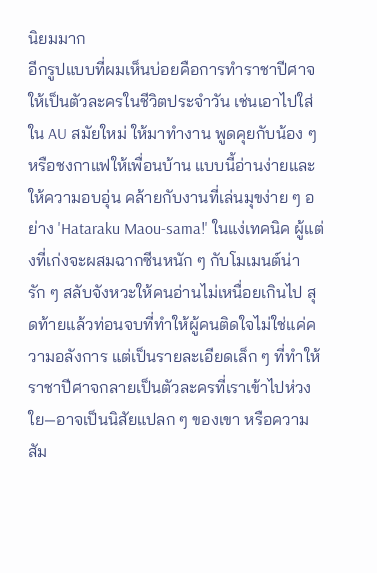นิยมมาก
อีกรูปแบบที่ผมเห็นบ่อยคือการทำราชาปีศาจให้เป็นตัวละครในชีวิตประจำวัน เช่นเอาไปใส่ใน AU สมัยใหม่ ให้มาทำงาน พูดคุยกับน้อง ๆ หรือชงกาแฟให้เพื่อนบ้าน แบบนี้อ่านง่ายและให้ความอบอุ่น คล้ายกับงานที่เล่นมุขง่าย ๆ อย่าง 'Hataraku Maou-sama!' ในแง่เทคนิค ผู้แต่งที่เก่งจะผสมฉากซีนหนัก ๆ กับโมเมนต์น่ารัก ๆ สลับจังหวะให้คนอ่านไม่เหนื่อยเกินไป สุดท้ายแล้วท่อนจบที่ทำให้ผู้คนติดใจไม่ใช่แค่ความอลังการ แต่เป็นรายละเอียดเล็ก ๆ ที่ทำให้ราชาปีศาจกลายเป็นตัวละครที่เราเข้าไปห่วงใย—อาจเป็นนิสัยแปลก ๆ ของเขา หรือความสัม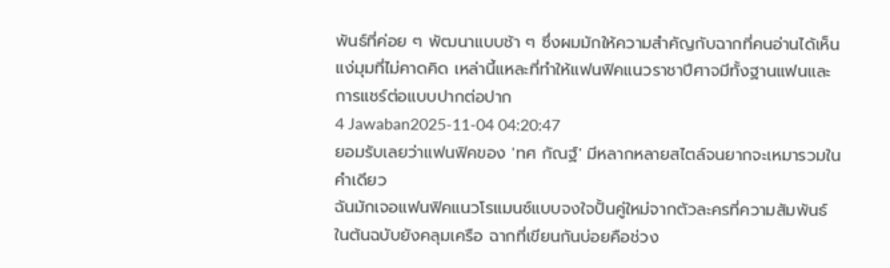พันธ์ที่ค่อย ๆ พัฒนาแบบช้า ๆ ซึ่งผมมักให้ความสำคัญกับฉากที่คนอ่านได้เห็นแง่มุมที่ไม่คาดคิด เหล่านี้แหละที่ทำให้แฟนฟิคแนวราชาปีศาจมีทั้งฐานแฟนและการแชร์ต่อแบบปากต่อปาก
4 Jawaban2025-11-04 04:20:47
ยอมรับเลยว่าแฟนฟิคของ 'ทศ กัณฐ์' มีหลากหลายสไตล์จนยากจะเหมารวมในคำเดียว
ฉันมักเจอแฟนฟิคแนวโรแมนซ์แบบจงใจปั้นคู่ใหม่จากตัวละครที่ความสัมพันธ์ในต้นฉบับยังคลุมเครือ ฉากที่เขียนกันบ่อยคือช่วง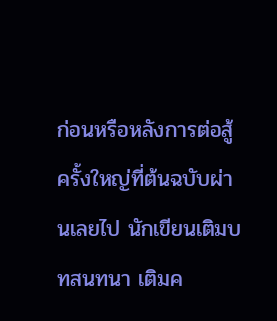ก่อนหรือหลังการต่อสู้ครั้งใหญ่ที่ต้นฉบับผ่านเลยไป นักเขียนเติมบทสนทนา เติมค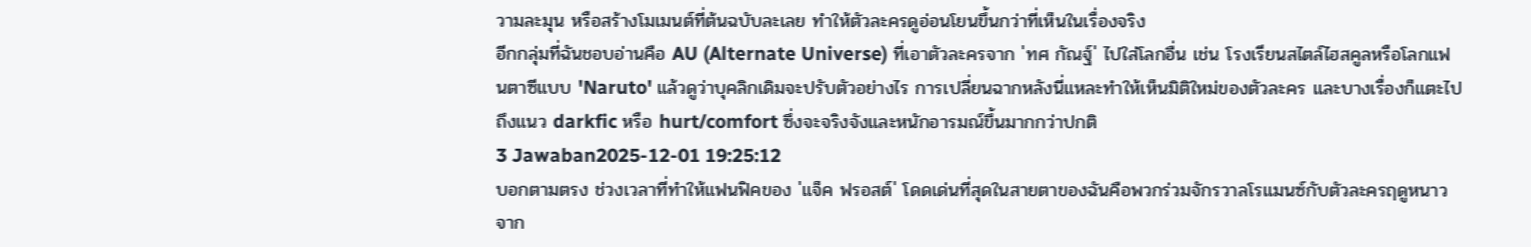วามละมุน หรือสร้างโมเมนต์ที่ต้นฉบับละเลย ทำให้ตัวละครดูอ่อนโยนขึ้นกว่าที่เห็นในเรื่องจริง
อีกกลุ่มที่ฉันชอบอ่านคือ AU (Alternate Universe) ที่เอาตัวละครจาก 'ทศ กัณฐ์' ไปใส่โลกอื่น เช่น โรงเรียนสไตล์ไฮสคูลหรือโลกแฟนตาซีแบบ 'Naruto' แล้วดูว่าบุคลิกเดิมจะปรับตัวอย่างไร การเปลี่ยนฉากหลังนี่แหละทำให้เห็นมิติใหม่ของตัวละคร และบางเรื่องก็แตะไปถึงแนว darkfic หรือ hurt/comfort ซึ่งจะจริงจังและหนักอารมณ์ขึ้นมากกว่าปกติ
3 Jawaban2025-12-01 19:25:12
บอกตามตรง ช่วงเวลาที่ทำให้แฟนฟิคของ 'แจ็ค ฟรอสต์' โดดเด่นที่สุดในสายตาของฉันคือพวกร่วมจักรวาลโรแมนซ์กับตัวละครฤดูหนาวจาก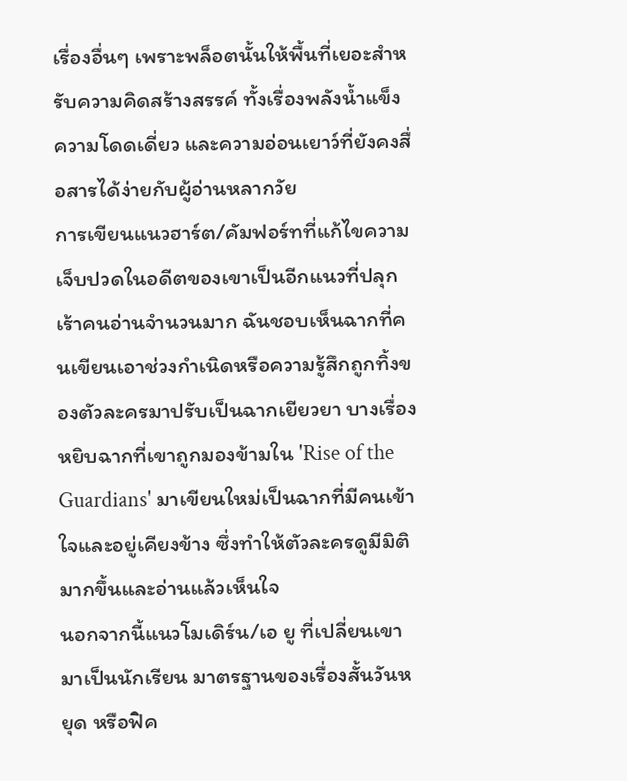เรื่องอื่นๆ เพราะพล็อตนั้นให้พื้นที่เยอะสำหรับความคิดสร้างสรรค์ ทั้งเรื่องพลังน้ำแข็ง ความโดดเดี่ยว และความอ่อนเยาว์ที่ยังคงสื่อสารได้ง่ายกับผู้อ่านหลากวัย
การเขียนแนวฮาร์ต/คัมฟอร์ทที่แก้ไขความเจ็บปวดในอดีตของเขาเป็นอีกแนวที่ปลุกเร้าคนอ่านจำนวนมาก ฉันชอบเห็นฉากที่คนเขียนเอาช่วงกำเนิดหรือความรู้สึกถูกทิ้งของตัวละครมาปรับเป็นฉากเยียวยา บางเรื่องหยิบฉากที่เขาถูกมองข้ามใน 'Rise of the Guardians' มาเขียนใหม่เป็นฉากที่มีคนเข้าใจและอยู่เคียงข้าง ซึ่งทำให้ตัวละครดูมีมิติมากขึ้นและอ่านแล้วเห็นใจ
นอกจากนี้แนวโมเดิร์น/เอ ยู ที่เปลี่ยนเขามาเป็นนักเรียน มาตรฐานของเรื่องสั้นวันหยุด หรือฟิค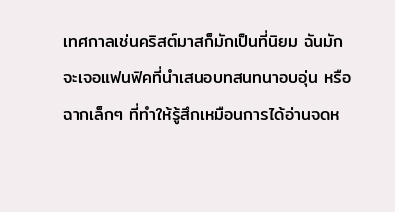เทศกาลเช่นคริสต์มาสก็มักเป็นที่นิยม ฉันมักจะเจอแฟนฟิคที่นำเสนอบทสนทนาอบอุ่น หรือฉากเล็กๆ ที่ทำให้รู้สึกเหมือนการได้อ่านจดห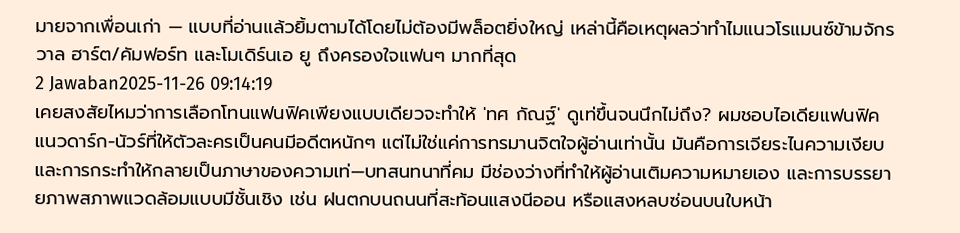มายจากเพื่อนเก่า — แบบที่อ่านแล้วยิ้มตามได้โดยไม่ต้องมีพล็อตยิ่งใหญ่ เหล่านี้คือเหตุผลว่าทำไมแนวโรแมนซ์ข้ามจักรวาล ฮาร์ต/คัมฟอร์ท และโมเดิร์นเอ ยู ถึงครองใจแฟนๆ มากที่สุด
2 Jawaban2025-11-26 09:14:19
เคยสงสัยไหมว่าการเลือกโทนแฟนฟิคเพียงแบบเดียวจะทำให้ 'ทศ กัณฐ์' ดูเท่ขึ้นจนนึกไม่ถึง? ผมชอบไอเดียแฟนฟิคแนวดาร์ก-นัวร์ที่ให้ตัวละครเป็นคนมีอดีตหนักๆ แต่ไม่ใช่แค่การทรมานจิตใจผู้อ่านเท่านั้น มันคือการเจียระไนความเงียบและการกระทำให้กลายเป็นภาษาของความเท่—บทสนทนาที่คม มีช่องว่างที่ทำให้ผู้อ่านเติมความหมายเอง และการบรรยายภาพสภาพแวดล้อมแบบมีชั้นเชิง เช่น ฝนตกบนถนนที่สะท้อนแสงนีออน หรือแสงหลบซ่อนบนใบหน้า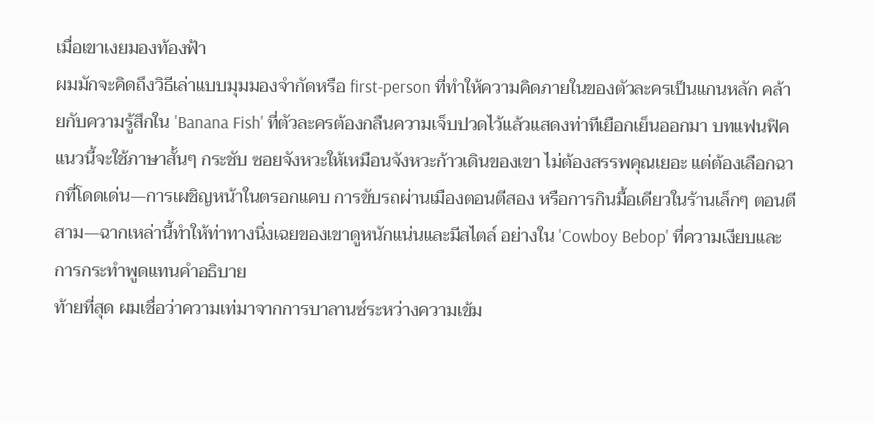เมื่อเขาเงยมองท้องฟ้า
ผมมักจะคิดถึงวิธีเล่าแบบมุมมองจำกัดหรือ first-person ที่ทำให้ความคิดภายในของตัวละครเป็นแกนหลัก คล้ายกับความรู้สึกใน 'Banana Fish' ที่ตัวละครต้องกลืนความเจ็บปวดไว้แล้วแสดงท่าทีเยือกเย็นออกมา บทแฟนฟิคแนวนี้จะใช้ภาษาสั้นๆ กระชับ ซอยจังหวะให้เหมือนจังหวะก้าวเดินของเขา ไม่ต้องสรรพคุณเยอะ แต่ต้องเลือกฉากที่โดดเด่น—การเผชิญหน้าในตรอกแคบ การขับรถผ่านเมืองตอนตีสอง หรือการกินมื้อเดียวในร้านเล็กๆ ตอนตีสาม—ฉากเหล่านี้ทำให้ท่าทางนิ่งเฉยของเขาดูหนักแน่นและมีสไตล์ อย่างใน 'Cowboy Bebop' ที่ความเงียบและการกระทำพูดแทนคำอธิบาย
ท้ายที่สุด ผมเชื่อว่าความเท่มาจากการบาลานซ์ระหว่างความเข้ม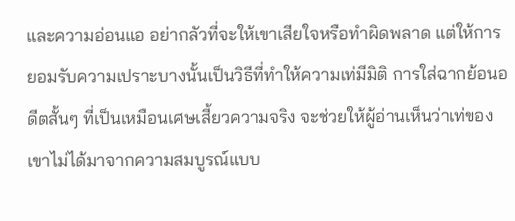และความอ่อนแอ อย่ากลัวที่จะให้เขาเสียใจหรือทำผิดพลาด แต่ให้การยอมรับความเปราะบางนั้นเป็นวิธีที่ทำให้ความเท่มีมิติ การใส่ฉากย้อนอดีตสั้นๆ ที่เป็นเหมือนเศษเสี้ยวความจริง จะช่วยให้ผู้อ่านเห็นว่าเท่ของเขาไม่ได้มาจากความสมบูรณ์แบบ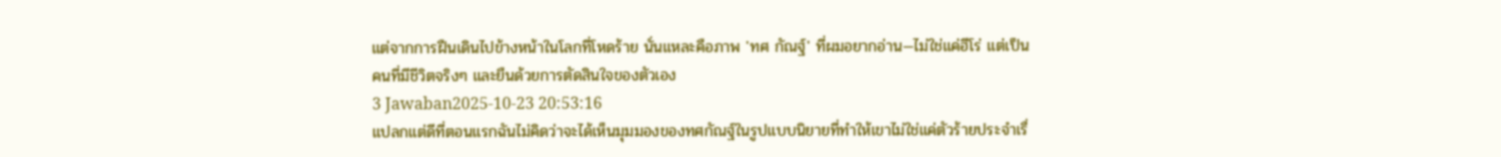แต่จากการฝืนเดินไปข้างหน้าในโลกที่โหดร้าย นั่นแหละคือภาพ 'ทศ กัณฐ์' ที่ผมอยากอ่าน—ไม่ใช่แค่ฮีโร่ แต่เป็นคนที่มีชีวิตจริงๆ และยืนด้วยการตัดสินใจของตัวเอง
3 Jawaban2025-10-23 20:53:16
แปลกแต่ดีที่ตอนแรกฉันไม่คิดว่าจะได้เห็นมุมมองของทศกัณฐ์ในรูปแบบนิยายที่ทำให้เขาไม่ใช่แค่ตัวร้ายประจำเรื่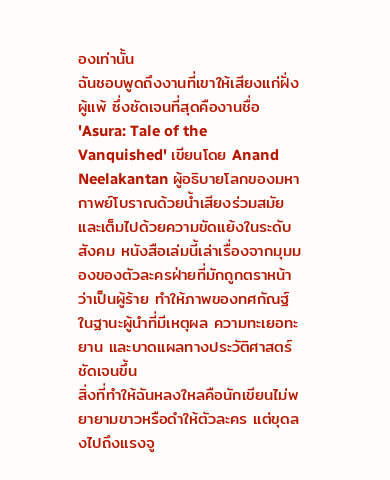องเท่านั้น
ฉันชอบพูดถึงงานที่เขาให้เสียงแก่ฝั่งผู้แพ้ ซึ่งชัดเจนที่สุดคืองานชื่อ 'Asura: Tale of the Vanquished' เขียนโดย Anand Neelakantan ผู้อธิบายโลกของมหากาพย์โบราณด้วยน้ำเสียงร่วมสมัยและเต็มไปด้วยความขัดแย้งในระดับสังคม หนังสือเล่มนี้เล่าเรื่องจากมุมมองของตัวละครฝ่ายที่มักถูกตราหน้าว่าเป็นผู้ร้าย ทำให้ภาพของทศกัณฐ์ในฐานะผู้นำที่มีเหตุผล ความทะเยอทะยาน และบาดแผลทางประวัติศาสตร์ชัดเจนขึ้น
สิ่งที่ทำให้ฉันหลงใหลคือนักเขียนไม่พยายามขาวหรือดำให้ตัวละคร แต่ขุดลงไปถึงแรงจู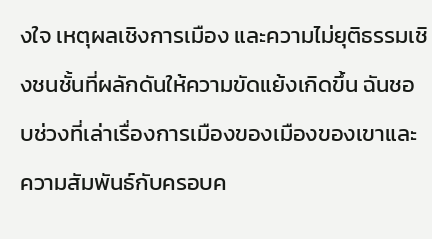งใจ เหตุผลเชิงการเมือง และความไม่ยุติธรรมเชิงชนชั้นที่ผลักดันให้ความขัดแย้งเกิดขึ้น ฉันชอบช่วงที่เล่าเรื่องการเมืองของเมืองของเขาและความสัมพันธ์กับครอบค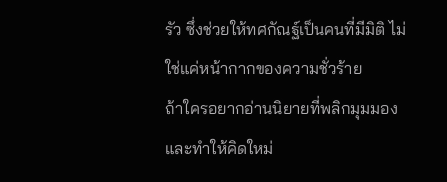รัว ซึ่งช่วยให้ทศกัณฐ์เป็นคนที่มีมิติ ไม่ใช่แค่หน้ากากของความชั่วร้าย
ถ้าใครอยากอ่านนิยายที่พลิกมุมมองและทำให้คิดใหม่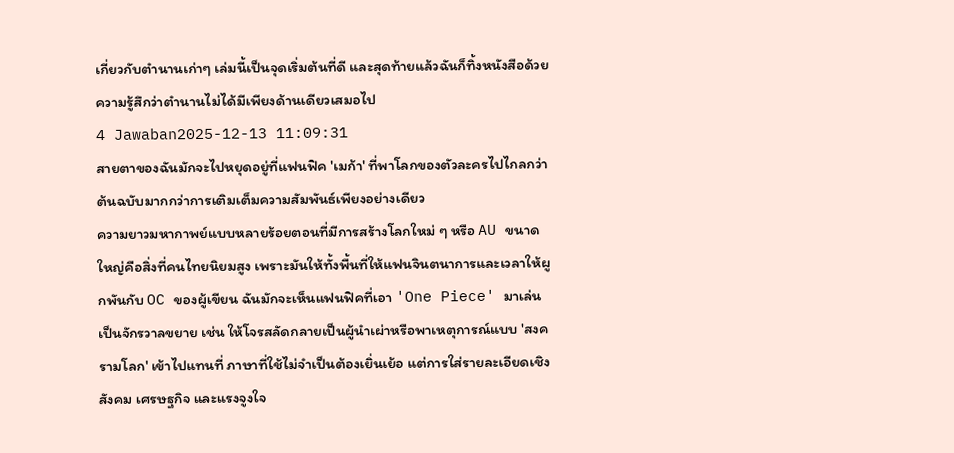เกี่ยวกับตำนานเก่าๆ เล่มนี้เป็นจุดเริ่มต้นที่ดี และสุดท้ายแล้วฉันก็ทิ้งหนังสือด้วยความรู้สึกว่าตำนานไม่ได้มีเพียงด้านเดียวเสมอไป
4 Jawaban2025-12-13 11:09:31
สายตาของฉันมักจะไปหยุดอยู่ที่แฟนฟิค 'เมก้า' ที่พาโลกของตัวละครไปไกลกว่าต้นฉบับมากกว่าการเติมเต็มความสัมพันธ์เพียงอย่างเดียว
ความยาวมหากาพย์แบบหลายร้อยตอนที่มีการสร้างโลกใหม่ ๆ หรือ AU ขนาดใหญ่คือสิ่งที่คนไทยนิยมสูง เพราะมันให้ทั้งพื้นที่ให้แฟนจินตนาการและเวลาให้ผูกพันกับ OC ของผู้เขียน ฉันมักจะเห็นแฟนฟิคที่เอา 'One Piece' มาเล่นเป็นจักรวาลขยาย เช่น ให้โจรสลัดกลายเป็นผู้นำเผ่าหรือพาเหตุการณ์แบบ 'สงครามโลก' เข้าไปแทนที่ ภาษาที่ใช้ไม่จำเป็นต้องเยิ่นเย้อ แต่การใส่รายละเอียดเชิงสังคม เศรษฐกิจ และแรงจูงใจ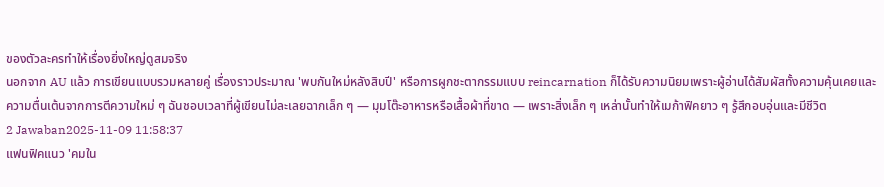ของตัวละครทำให้เรื่องยิ่งใหญ่ดูสมจริง
นอกจาก AU แล้ว การเขียนแบบรวมหลายคู่ เรื่องราวประมาณ 'พบกันใหม่หลังสิบปี' หรือการผูกชะตากรรมแบบ reincarnation ก็ได้รับความนิยมเพราะผู้อ่านได้สัมผัสทั้งความคุ้นเคยและความตื่นเต้นจากการตีความใหม่ ๆ ฉันชอบเวลาที่ผู้เขียนไม่ละเลยฉากเล็ก ๆ — มุมโต๊ะอาหารหรือเสื้อผ้าที่ขาด — เพราะสิ่งเล็ก ๆ เหล่านั้นทำให้เมก้าฟิคยาว ๆ รู้สึกอบอุ่นและมีชีวิต
2 Jawaban2025-11-09 11:58:37
แฟนฟิคแนว 'คมใน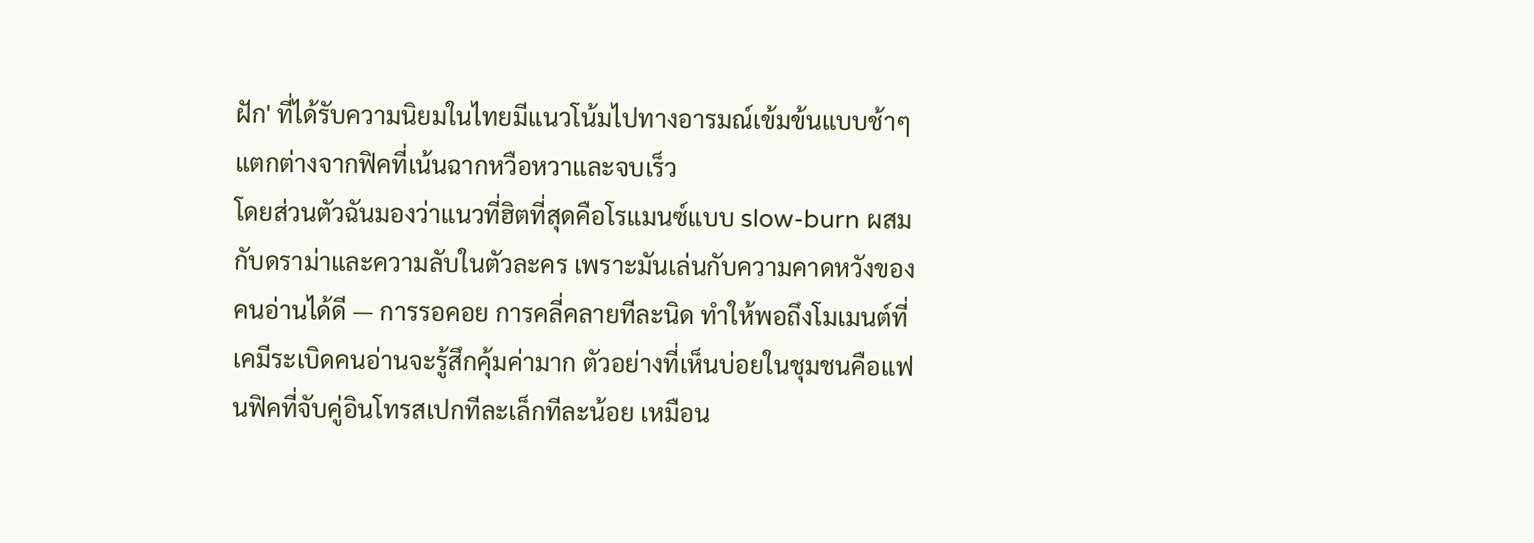ฝัก' ที่ได้รับความนิยมในไทยมีแนวโน้มไปทางอารมณ์เข้มข้นแบบช้าๆ แตกต่างจากฟิคที่เน้นฉากหวือหวาและจบเร็ว
โดยส่วนตัวฉันมองว่าแนวที่ฮิตที่สุดคือโรแมนซ์แบบ slow-burn ผสมกับดราม่าและความลับในตัวละคร เพราะมันเล่นกับความคาดหวังของคนอ่านได้ดี — การรอคอย การคลี่คลายทีละนิด ทำให้พอถึงโมเมนต์ที่เคมีระเบิดคนอ่านจะรู้สึกคุ้มค่ามาก ตัวอย่างที่เห็นบ่อยในชุมชนคือแฟนฟิคที่จับคู่อินโทรสเปกทีละเล็กทีละน้อย เหมือน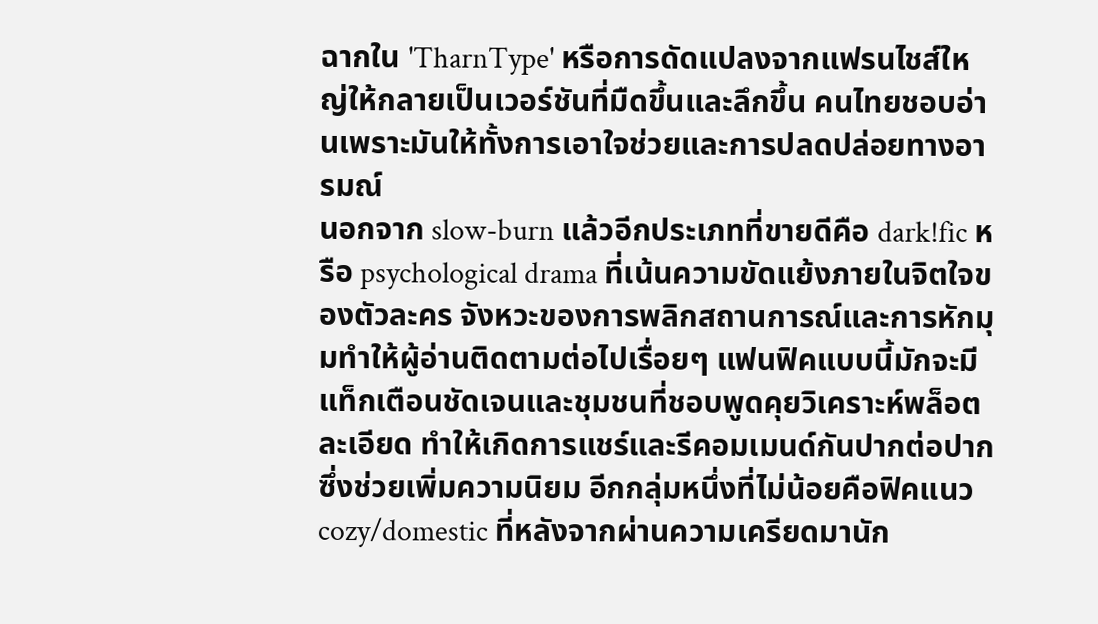ฉากใน 'TharnType' หรือการดัดแปลงจากแฟรนไชส์ใหญ่ให้กลายเป็นเวอร์ชันที่มืดขึ้นและลึกขึ้น คนไทยชอบอ่านเพราะมันให้ทั้งการเอาใจช่วยและการปลดปล่อยทางอารมณ์
นอกจาก slow-burn แล้วอีกประเภทที่ขายดีคือ dark!fic หรือ psychological drama ที่เน้นความขัดแย้งภายในจิตใจของตัวละคร จังหวะของการพลิกสถานการณ์และการหักมุมทำให้ผู้อ่านติดตามต่อไปเรื่อยๆ แฟนฟิคแบบนี้มักจะมีแท็กเตือนชัดเจนและชุมชนที่ชอบพูดคุยวิเคราะห์พล็อตละเอียด ทำให้เกิดการแชร์และรีคอมเมนด์กันปากต่อปาก ซึ่งช่วยเพิ่มความนิยม อีกกลุ่มหนึ่งที่ไม่น้อยคือฟิคแนว cozy/domestic ที่หลังจากผ่านความเครียดมานัก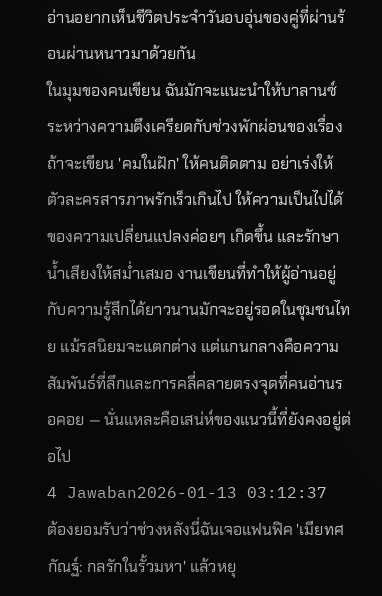อ่านอยากเห็นชีวิตประจำวันอบอุ่นของคู่ที่ผ่านร้อนผ่านหนาวมาด้วยกัน
ในมุมของคนเขียน ฉันมักจะแนะนำให้บาลานซ์ระหว่างความตึงเครียดกับช่วงพักผ่อนของเรื่อง ถ้าจะเขียน 'คมในฝัก' ให้คนติดตาม อย่าเร่งให้ตัวละครสารภาพรักเร็วเกินไป ให้ความเป็นไปได้ของความเปลี่ยนแปลงค่อยๆ เกิดขึ้น และรักษาน้ำเสียงให้สม่ำเสมอ งานเขียนที่ทำให้ผู้อ่านอยู่กับความรู้สึกได้ยาวนานมักจะอยู่รอดในชุมชนไทย แม้รสนิยมจะแตกต่าง แต่แกนกลางคือความสัมพันธ์ที่ลึกและการคลี่คลายตรงจุดที่คนอ่านรอคอย — นั่นแหละคือเสน่ห์ของแนวนี้ที่ยังคงอยู่ต่อไป
4 Jawaban2026-01-13 03:12:37
ต้องยอมรับว่าช่วงหลังนี่ฉันเจอแฟนฟิค 'เมียทศกัณฐ์: กลรักในรั้วมหา' แล้วหยุ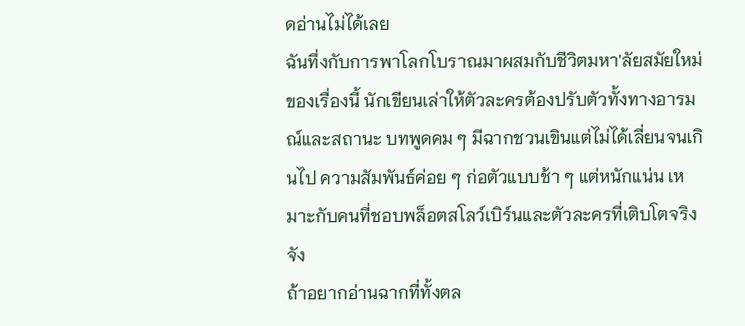ดอ่านไม่ได้เลย
ฉันทึ่งกับการพาโลกโบราณมาผสมกับชีวิตมหา'ลัยสมัยใหม่ของเรื่องนี้ นักเขียนเล่าให้ตัวละครต้องปรับตัวทั้งทางอารมณ์และสถานะ บทพูดคม ๆ มีฉากชวนเขินแต่ไม่ได้เลี่ยนจนเกินไป ความสัมพันธ์ค่อย ๆ ก่อตัวแบบช้า ๆ แต่หนักแน่น เหมาะกับคนที่ชอบพล็อตสโลว์เบิร์นและตัวละครที่เติบโตจริงจัง
ถ้าอยากอ่านฉากที่ทั้งตล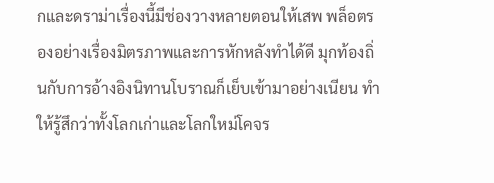กและดราม่าเรื่องนี้มีช่องวางหลายตอนให้เสพ พล็อตรองอย่างเรื่องมิตรภาพและการหักหลังทำได้ดี มุกท้องถิ่นกับการอ้างอิงนิทานโบราณก็เย็บเข้ามาอย่างเนียน ทำให้รู้สึกว่าทั้งโลกเก่าและโลกใหม่โคจร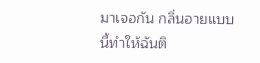มาเจอกัน กลิ่นอายแบบนี้ทำให้ฉันติ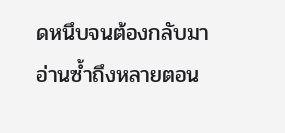ดหนึบจนต้องกลับมาอ่านซ้ำถึงหลายตอน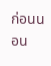ก่อนนอน